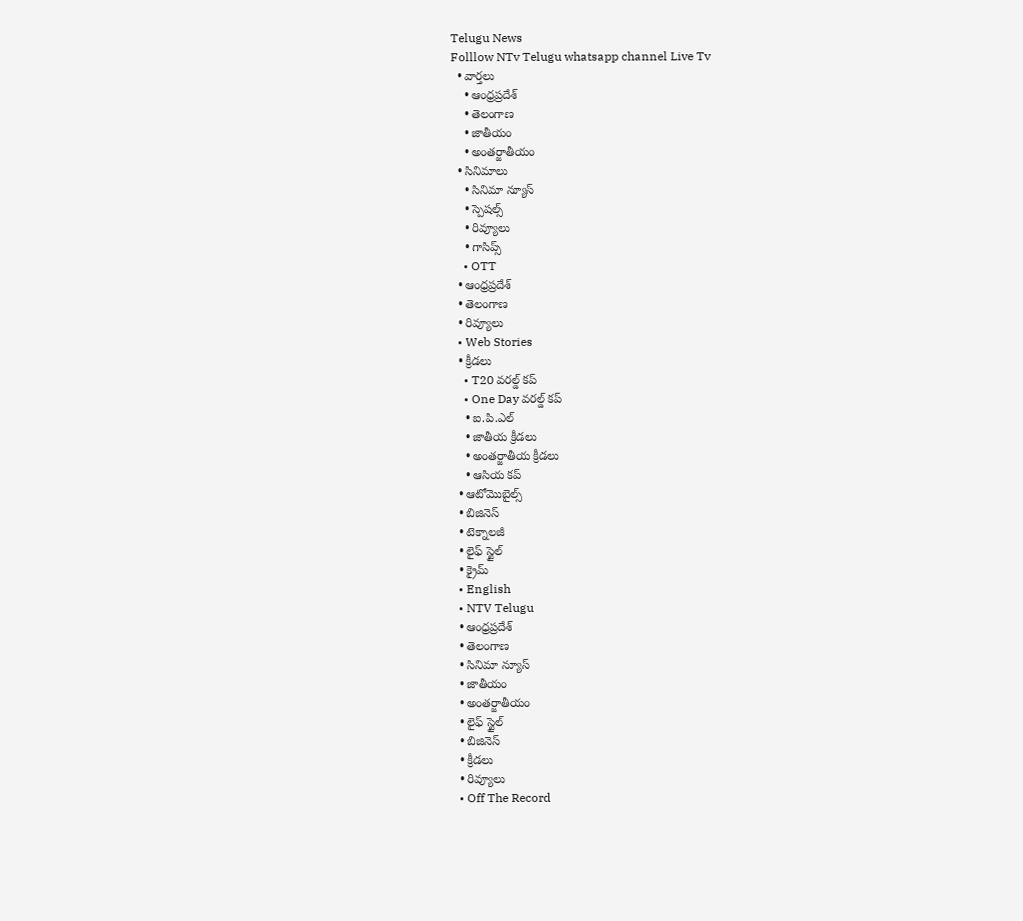Telugu News
Folllow NTv Telugu whatsapp channel Live Tv
  • వార్తలు
    • ఆంధ్రప్రదేశ్
    • తెలంగాణ
    • జాతీయం
    • అంతర్జాతీయం
  • సినిమాలు
    • సినిమా న్యూస్
    • స్పెషల్స్
    • రివ్యూలు
    • గాసిప్స్
    • OTT
  • ఆంధ్రప్రదేశ్
  • తెలంగాణ
  • రివ్యూలు
  • Web Stories
  • క్రీడలు
    • T20 వరల్డ్ కప్
    • One Day వరల్డ్ కప్
    • ఐ.పి.ఎల్
    • జాతీయ క్రీడలు
    • అంతర్జాతీయ క్రీడలు
    • ఆసియ కప్
  • ఆటోమొబైల్స్
  • బిజినెస్‌
  • టెక్నాలజీ
  • లైఫ్ స్టైల్
  • క్రైమ్
  • English
  • NTV Telugu
  • ఆంధ్రప్రదేశ్
  • తెలంగాణ
  • సినిమా న్యూస్
  • జాతీయం
  • అంతర్జాతీయం
  • లైఫ్ స్టైల్
  • బిజినెస్‌
  • క్రీడలు
  • రివ్యూలు
  • Off The Record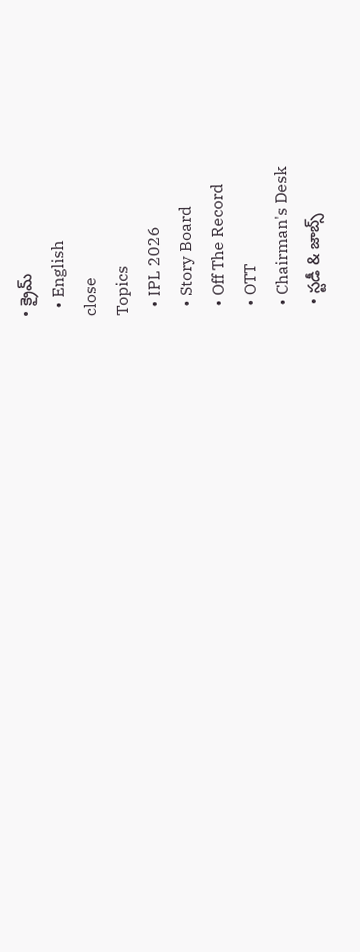• క్రైమ్
  • English
close
Topics
  • IPL 2026
  • Story Board
  • Off The Record
  • OTT
  • Chairman's Desk
  • స్టడీ & జాబ్స్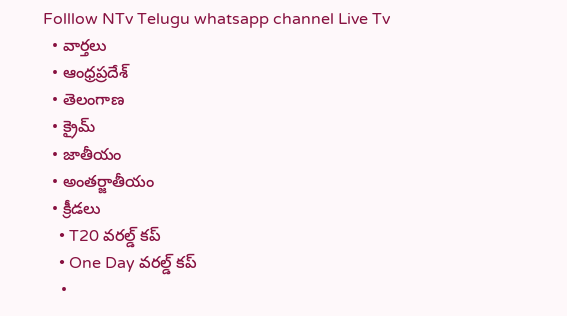Folllow NTv Telugu whatsapp channel Live Tv
  • వార్తలు
  • ఆంధ్రప్రదేశ్
  • తెలంగాణ
  • క్రైమ్
  • జాతీయం
  • అంతర్జాతీయం
  • క్రీడలు
    • T20 వరల్డ్ కప్
    • One Day వరల్డ్ కప్
    •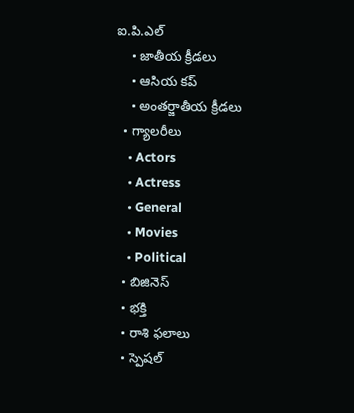ఐ.పి.ఎల్
    • జాతీయ క్రీడలు
    • ఆసియ కప్
    • అంతర్జాతీయ క్రీడలు
  • గ్యాలరీలు
    • Actors
    • Actress
    • General
    • Movies
    • Political
  • బిజినెస్‌
  • భక్తి
  • రాశి ఫలాలు
  • స్పెషల్‌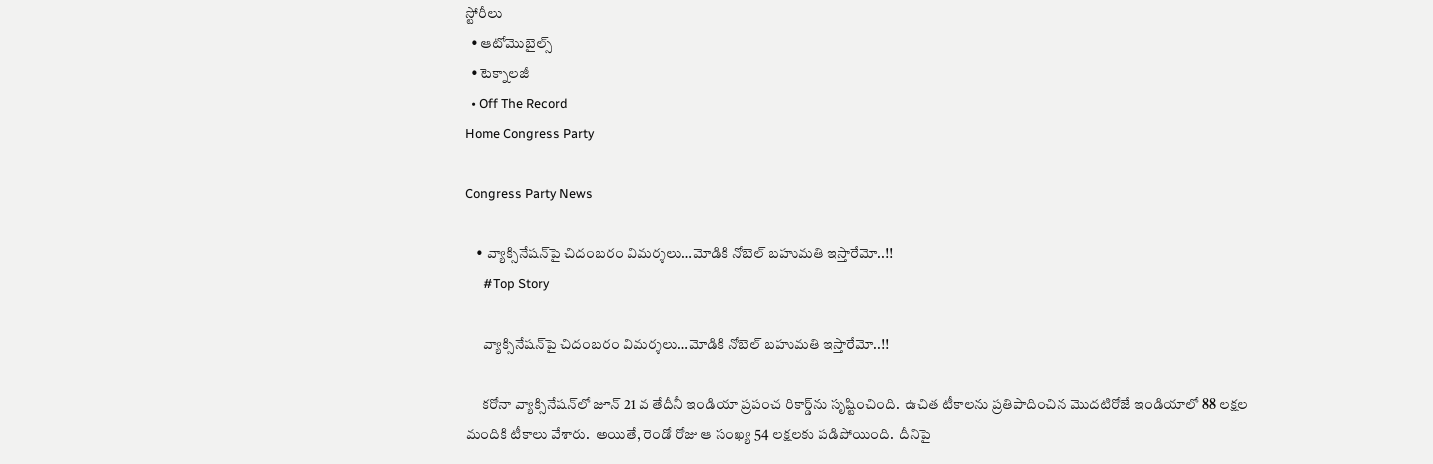స్టోరీలు
  • ఆటోమొబైల్స్
  • టెక్నాలజీ
  • Off The Record
Home Congress Party

Congress Party News

    • వ్యాక్సినేష‌న్‌పై చిదంబ‌రం విమ‌ర్శ‌లు…మోడికి నోబెల్ బ‌హుమ‌తి ఇస్తారేమో..!!
      #Top Story

      వ్యాక్సినేష‌న్‌పై చిదంబ‌రం విమ‌ర్శ‌లు…మోడికి నోబెల్ బ‌హుమ‌తి ఇస్తారేమో..!!

      క‌రోనా వ్యాక్సినేష‌న్‌లో జూన్ 21 వ తేదీనీ ఇండియా ప్ర‌పంచ రికార్డ్‌ను సృష్టించింది.  ఉచిత టీకాల‌ను ప్ర‌తిపాదించిన మొద‌టిరోజే ఇండియాలో 88 ల‌క్ష‌ల మందికి టీకాలు వేశారు.  అయితే, రెండో రోజు ఆ సంఖ్య 54 ల‌క్ష‌ల‌కు ప‌డిపోయింది.  దీనిపై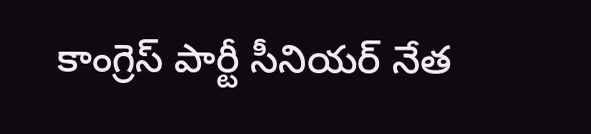కాంగ్రెస్ పార్టీ సీనియ‌ర్ నేత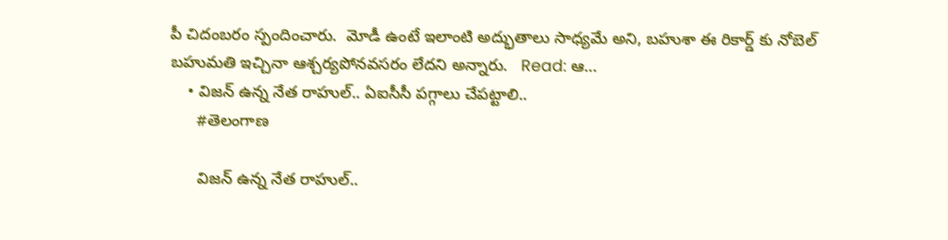పీ చిదంబ‌రం స్పందించారు.  మోడీ ఉంటే ఇలాంటి అద్భుతాలు సాధ్య‌మే అని, బ‌హుశా ఈ రికార్డ్ కు నోబెల్ బ‌హుమ‌తి ఇచ్చినా ఆశ్చ‌ర్య‌పోన‌వ‌స‌రం లేద‌ని అన్నారు.   Read: ఆ…
    • విజ‌న్ ఉన్న నేత రాహుల్.. ఏఐసీసీ పగ్గాలు చేపట్టాలి..
      #తెలంగాణ

      విజ‌న్ ఉన్న నేత రాహుల్..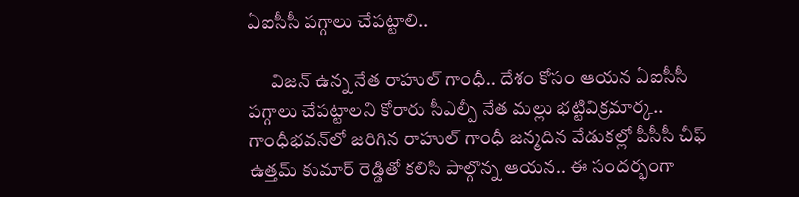ఏఐసీసీ పగ్గాలు చేపట్టాలి..

      విజ‌న్ ఉన్న నేత రాహుల్ గాంధీ.. దేశం కోసం ఆయ‌న ఏఐసీసీ ప‌గ్గాలు చేప‌ట్టాల‌ని కోరారు సీఎల్పీ నేత మ‌ల్లు భ‌ట్టివిక్ర‌మార్క‌.. గాంధీభ‌వ‌న్‌లో జ‌రిగిన రాహుల్ గాంధీ జ‌న్మ‌దిన వేడుక‌ల్లో పీసీసీ చీఫ్ ఉత్త‌మ్ కుమార్ రెడ్డితో క‌లిసి పాల్గొన్న ఆయ‌న‌.. ఈ సంద‌ర్భంగా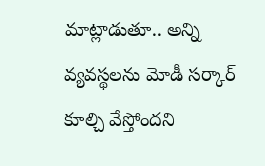మాట్లాడుతూ.. అన్ని వ్యవస్థలను మోడీ సర్కార్ కూల్చి వేస్తోంద‌ని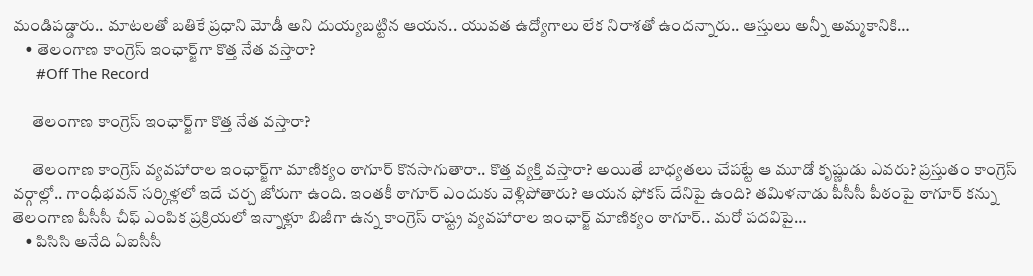మండిప‌డ్డారు.. మాటలతో బతికే ప్రధాని మోడీ అని దుయ్య‌బ‌ట్టిన ఆయ‌న‌.. యువత ఉద్యోగాలు లేక నిరాశతో ఉంద‌న్నారు.. ఆస్తులు అన్నీ అమ్మకానికి…
    • తెలంగాణ కాంగ్రెస్‌ ఇంఛార్జ్‌గా కొత్త నేత వస్తారా?
      #Off The Record

      తెలంగాణ కాంగ్రెస్‌ ఇంఛార్జ్‌గా కొత్త నేత వస్తారా?

      తెలంగాణ కాంగ్రెస్ వ్యవహారాల ఇంఛార్జ్‌గా మాణిక్యం ఠాగూర్ కొనసాగుతారా.. కొత్త వ్యక్తి వస్తారా? అయితే బాధ్యతలు చేపట్టే ఆ మూడో కృష్ణుడు ఎవరు? ప్రస్తుతం కాంగ్రెస్‌ వర్గాల్లో.. గాంధీభవన్‌ సర్కిళ్లలో ఇదే చర్చ జోరుగా ఉంది. ఇంతకీ ఠాగూర్‌ ఎందుకు వెళ్లిపోతారు? ఆయన ఫోకస్ దేనిపై ఉంది? తమిళనాడు పీసీసీ పీఠంపై ఠాగూర్‌ కన్ను తెలంగాణ పీసీసీ చీఫ్‌ ఎంపిక ప్రక్రియలో ఇన్నాళ్లూ బిజీగా ఉన్న కాంగ్రెస్‌ రాష్ట్ర వ్యవహారాల ఇంఛార్జ్‌ మాణిక్యం ఠాగూర్‌.. మరో పదవిపై…
    • పిసిసి అనేది ఏఐసీసీ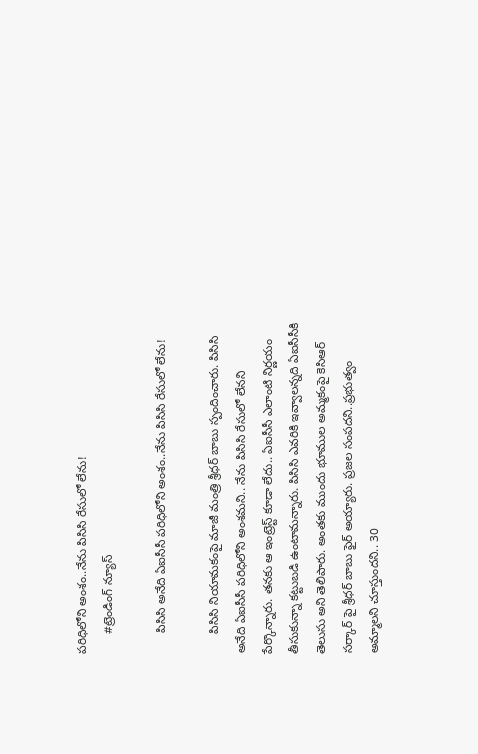పరిధిలోని అంశం..నేను పిసిసి రేసులో లేను!
      #ట్రెండింగ్ న్యూస్

      పిసిసి అనేది ఏఐసీసీ పరిధిలోని అంశం..నేను పిసిసి రేసులో లేను!

      పిసిసి నియామకంపై మాజీ మంత్రి శ్రీధర్ బాబు స్పందించారు. పిసిసి అనేది ఏఐసీసీ పరిధిలోని అంశమని.. నేను పిసిసి రేసులో లేనని పేర్కొన్నారు. తనకు ఆ ఇంట్రెస్ట్ కూడా లేదు.. ఏఐసీసీ ఎలాంటి నిర్ణయం తీసుకున్నా కట్టుబడి ఉంటామన్నారు. పిసిసి ఎవరికి ఇవ్వాలన్నది ఏఐసీసీకి తెలుసు అని తెలిపారు. అంతకు ముందు భూముల అమ్మకంపై కెసిఆర్ సర్కార్ పై శ్రీధర్ బాబు ఫైర్ అయ్యారు. ప్రజల సంపదని..ప్రభుత్వం అమ్మాలని చూస్తుందని.. 30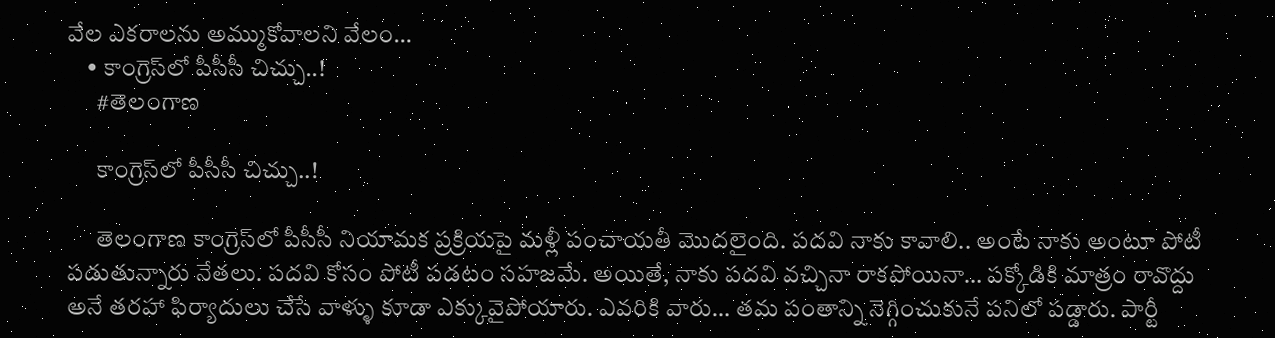వేల ఎకరాలను అమ్ముకోవాలని వేలం…
    • కాంగ్రెస్‌లో పీసీసీ చిచ్చు..!
      #తెలంగాణ

      కాంగ్రెస్‌లో పీసీసీ చిచ్చు..!

      తెలంగాణ కాంగ్రెస్‌లో పీసీసీ నియామక ప్రక్రియపై మళ్లీ పంచాయతీ మొదలైంది. పదవి నాకు కావాలి.. అంటే నాకు అంటూ పోటీ పడుతున్నారు నేతలు. పదవి కోసం పోటీ పడటం సహజమే. అయితే, నాకు పదవి వచ్చినా రాకపోయినా… పక్కోడికి మాత్రం రావొద్దు అనే తరహా ఫిర్యాదులు చేసే వాళ్ళు కూడా ఎక్కువైపోయారు. ఎవరికి వారు… తమ పంతాన్ని నెగ్గించుకునే పనిలో పడ్డారు. పార్టీ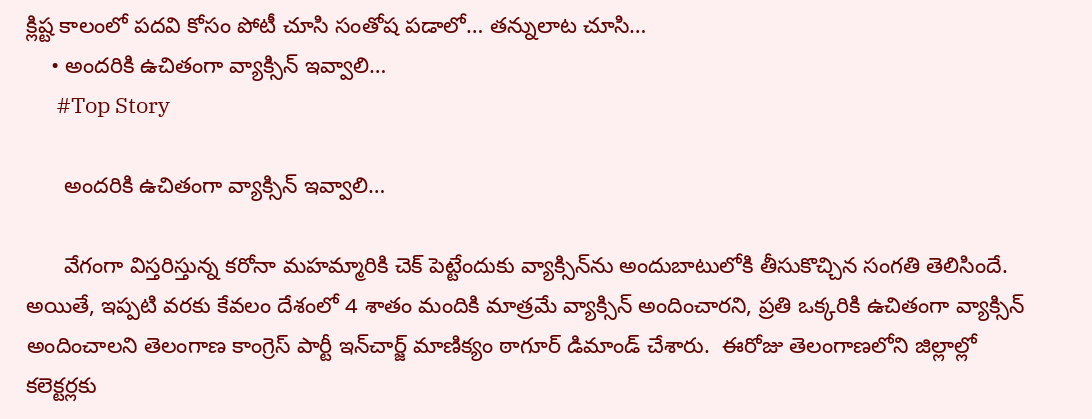క్లిష్ట కాలంలో పదవి కోసం పోటీ చూసి సంతోష పడాలో… తన్నులాట చూసి…
    • అందరికి ఉచితంగా వ్యాక్సిన్ ఇవ్వాలి…
      #Top Story

      అందరికి ఉచితంగా వ్యాక్సిన్ ఇవ్వాలి…

      వేగంగా విస్త‌రిస్తున్న క‌రోనా మ‌హ‌మ్మారికి చెక్ పెట్టేందుకు వ్యాక్సిన్‌ను అందుబాటులోకి తీసుకొచ్చిన సంగ‌తి తెలిసిందే.  అయితే, ఇప్ప‌టి వ‌ర‌కు కేవలం దేశంలో 4 శాతం మందికి మాత్ర‌మే వ్యాక్సిన్ అందించార‌ని, ప్ర‌తి ఒక్క‌రికి ఉచితంగా వ్యాక్సిన్ అందించాల‌ని తెలంగాణ కాంగ్రెస్ పార్టీ ఇన్‌చార్జ్ మాణిక్యం ఠాగూర్ డిమాండ్ చేశారు.  ఈరోజు తెలంగాణ‌లోని జిల్లాల్లో క‌లెక్ట‌ర్ల‌కు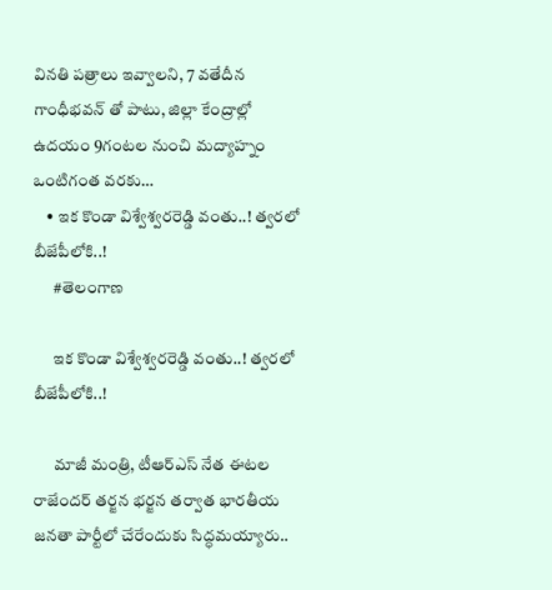విన‌తి ప‌త్రాలు ఇవ్వాల‌ని, 7 వ‌తేదీన గాంధీభ‌వ‌న్ తో పాటు, జిల్లా కేంద్రాల్లో ఉదయం 9గంట‌ల నుంచి మ‌ద్యాహ్నం ఒంటిగంత వ‌ర‌కు…
    • ఇక కొండా విశ్వేశ్వ‌ర‌రెడ్డి వంతు..! త్వ‌ర‌లో బీజేపీలోకి..!
      #తెలంగాణ

      ఇక కొండా విశ్వేశ్వ‌ర‌రెడ్డి వంతు..! త్వ‌ర‌లో బీజేపీలోకి..!

      మాజీ మంత్రి, టీఆర్ఎస్ నేత ఈట‌ల రాజేంద‌ర్ త‌ర్జ‌న భ‌ర్జ‌న త‌ర్వాత భార‌తీయ జ‌న‌తా పార్టీలో చేరేందుకు సిద్ధ‌మ‌య్యారు..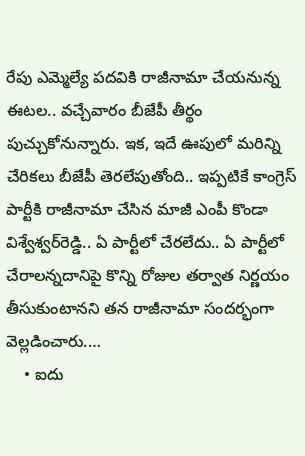రేపు ఎమ్మెల్యే ప‌ద‌వికి రాజీనామా చేయ‌నున్న ఈట‌ల‌.. వ‌చ్చేవారం బీజేపీ తీర్థం పుచ్చుకోనున్నారు. ఇక‌, ఇదే ఊపులో మ‌రిన్ని చేరిక‌లు బీజేపీ తెర‌లేపుతోంది.. ఇప్ప‌టికే కాంగ్రెస్ పార్టీకి రాజీనామా చేసిన మాజీ ఎంపీ కొండా విశ్వేశ్వ‌ర్‌రెడ్డి.. ఏ పార్టీలో చేర‌లేదు.. ఏ పార్టీలో చేరాల‌న్న‌దానిపై కొన్ని రోజుల త‌ర్వాత నిర్ణ‌యం తీసుకుంటాన‌ని త‌న రాజీనామా సంద‌ర్భంగా వెల్ల‌డించారు.…
    • ఐదు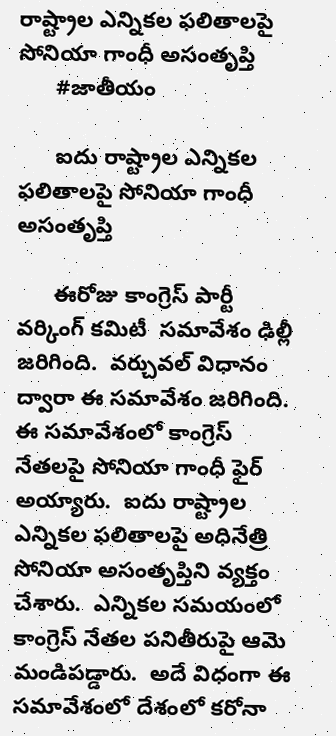రాష్ట్రాల ఎన్నికల ఫలితాలపై సోనియా గాంధీ అసంతృప్తి
      #జాతీయం

      ఐదు రాష్ట్రాల ఎన్నికల ఫలితాలపై సోనియా గాంధీ అసంతృప్తి

      ఈరోజు కాంగ్రెస్ పార్టీ వర్కింగ్ కమిటీ  సమావేశం ఢిల్లీ జరిగింది.  వర్చువల్ విధానం ద్వారా ఈ సమావేశం జరిగింది.  ఈ సమావేశంలో కాంగ్రెస్ నేతలపై సోనియా గాంధీ ఫైర్ అయ్యారు.  ఐదు రాష్ట్రాల ఎన్నికల ఫలితాలపై అధినేత్రి సోనియా అసంతృప్తిని వ్యక్తం చేశారు.  ఎన్నికల సమయంలో కాంగ్రెస్ నేతల పనితీరుపై ఆమె మండిపడ్డారు.  అదే విధంగా ఈ సమావేశంలో దేశంలో కరోనా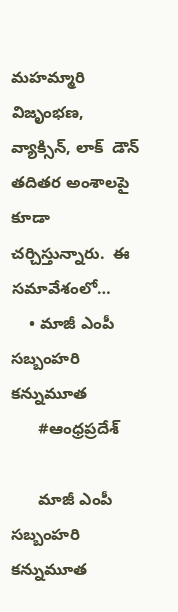మహమ్మారి విజృంభణ, వ్యాక్సిన్, లాక్  డౌన్ తదితర అంశాలపై కూడా చర్చిస్తున్నారు.  ఈ సమావేశంలో…
    • మాజీ ఎంపీ సబ్బంహరి  కన్నుమూత
      #ఆంధ్రప్రదేశ్

      మాజీ ఎంపీ సబ్బంహరి  కన్నుమూత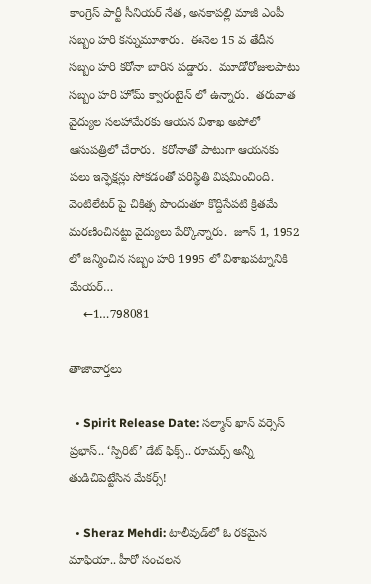కాంగ్రెస్ పార్టీ సీనియర్ నేత, అనకాపల్లి మాజీ ఎంపీ సబ్బం హరి కన్నుమూశారు.  ఈనెల 15 వ తేదీన సబ్బం హరి కరోనా బారిన పడ్డారు.  మూడోరోజులపాటు సబ్బం హరి హోమ్ క్వారంటైన్ లో ఉన్నారు.  తరువాత వైద్యుల సలహామేరకు ఆయన విశాఖ అపోలో ఆసుపత్రిలో చేరారు.  కరోనాతో పాటుగా ఆయనకు పలు ఇన్ఫెక్షన్లు సోకడంతో పరిస్థితి విషమించింది.  వెంటిలేటర్ పై చికిత్స పొందుతూ కొద్దిసేపటి క్రితమే మరణించినట్టు వైద్యులు పేర్కొన్నారు.  జూన్ 1, 1952 లో జన్మించిన సబ్బం హరి 1995 లో విశాఖపట్నానికి మేయర్…
    ←1…798081

తాజావార్తలు

  • Spirit Release Date: సల్మాన్ ఖాన్ వర్సెస్ ప్రభాస్.. ‘స్పిరిట్’ డేట్ ఫిక్స్.. రూమర్స్ అన్నీ తుడిచిపెట్టేసిన మేకర్స్!

  • Sheraz Mehdi: టాలీవుడ్‌లో ఓ రకమైన మాఫియా.. హీరో సంచలన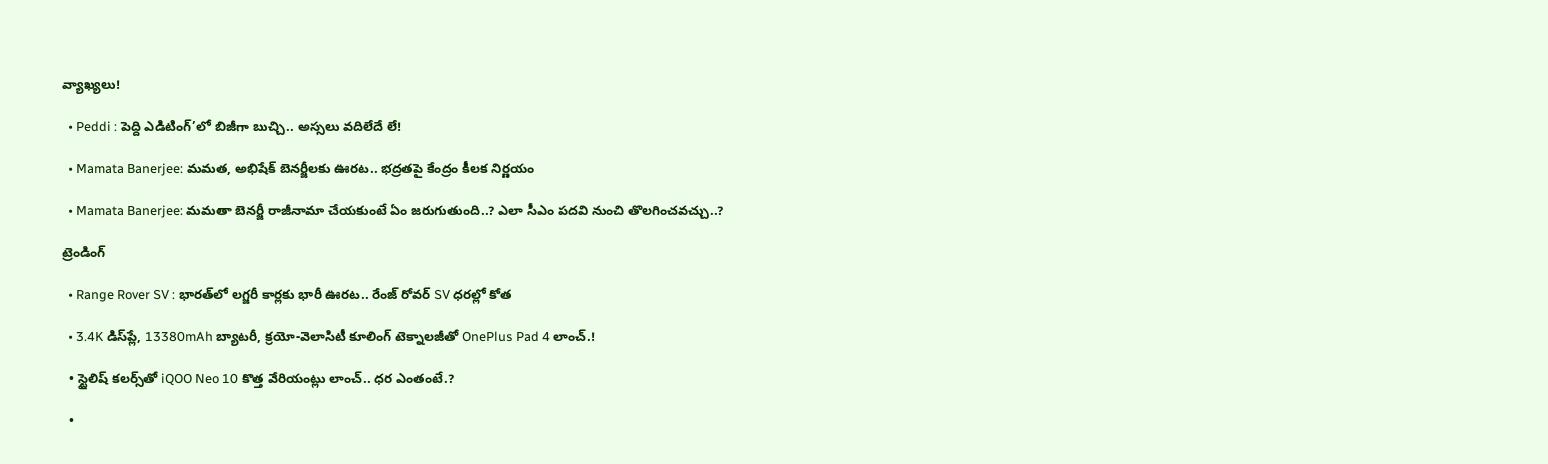వ్యాఖ్యలు!

  • Peddi : పెద్ది ఎడిటింగ్’లో బిజీగా బుచ్చి.. అస్సలు వదిలేదే లే!

  • Mamata Banerjee: మమత, అభిషేక్ బెనర్జీలకు ఊరట.. భద్రతపై కేంద్రం కీలక నిర్ణయం

  • Mamata Banerjee: మమతా బెనర్జీ రాజీనామా చేయకుంటే ఏం జరుగుతుంది..? ఎలా సీఎం పదవి నుంచి తొలగించవచ్చు..?

ట్రెండింగ్‌

  • Range Rover SV : భారత్‌లో లగ్జరీ కార్లకు భారీ ఊరట.. రేంజ్ రోవర్ SV ధరల్లో కోత

  • 3.4K డిస్‌ప్లే, 13380mAh బ్యాటరీ, క్రయో-వెలాసిటీ కూలింగ్ టెక్నాలజీతో OnePlus Pad 4 లాంచ్.!

  • స్టైలిష్ కలర్స్‌తో iQOO Neo 10 కొత్త వేరియంట్లు లాంచ్.. ధర ఎంతంటే.?

  •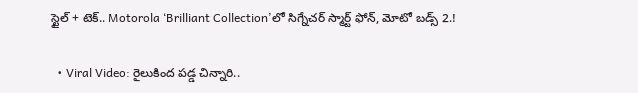స్టైల్ + టెక్.. Motorola ‘Brilliant Collection’లో సిగ్నేచర్ స్మార్ట్ ఫోన్, మోటో బడ్స్ 2.!

  • Viral Video: రైలుకింద పడ్డ చిన్నారి..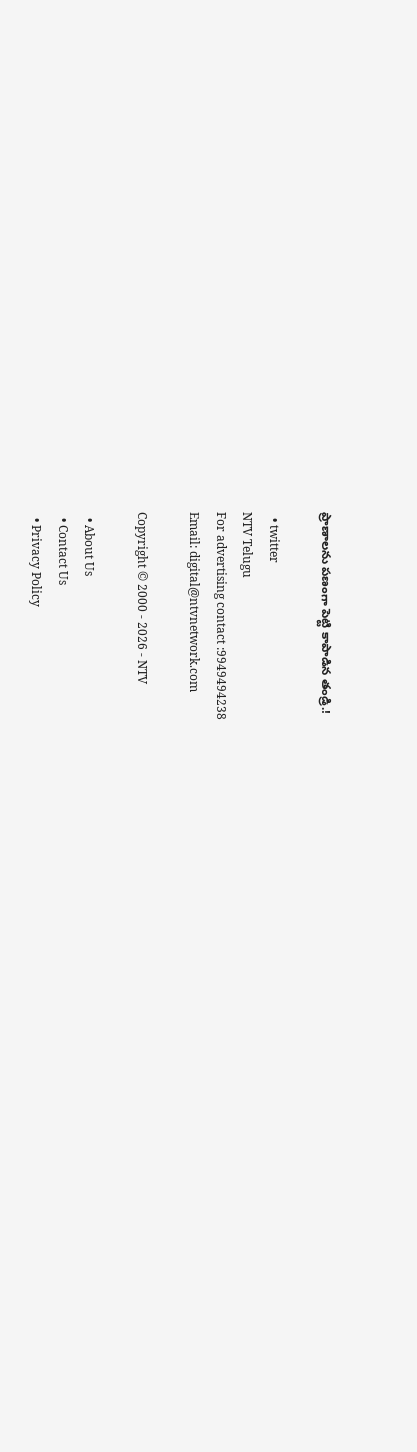ప్రాణాలను పణంగా పెట్టి కాపాడిన తండ్రి.!

  • twitter
NTV Telugu
For advertising contact :9949494238
Email: digital@ntvnetwork.com

Copyright © 2000 - 2026 - NTV

  • About Us
  • Contact Us
  • Privacy Policy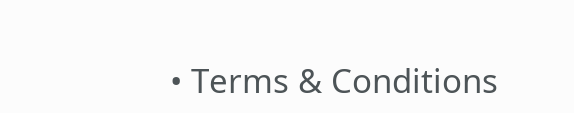• Terms & Conditions